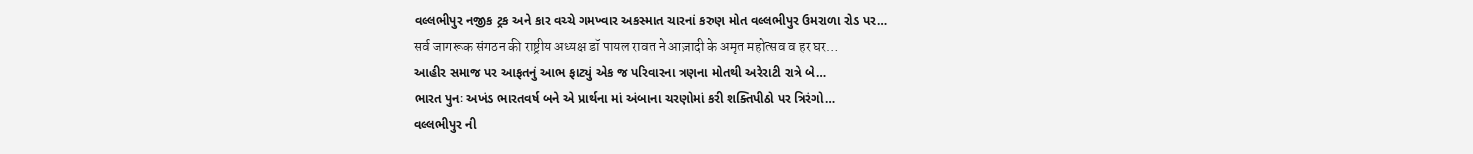વલ્લભીપુર નજીક ટ્રક અને કાર વચ્ચે ગમખ્વાર અકસ્માત ચારનાં કરુણ મોત વલ્લભીપુર ઉમરાળા રોડ પર…
सर्व जागरूक संगठन की राष्ट्रीय अध्यक्ष डॉ पायल रावत ने आज़ादी के अमृत महोत्सव व हर घर…
આહીર સમાજ પર આફતનું આભ ફાટ્યું એક જ પરિવારના ત્રણના મોતથી અરેરાટી રાત્રે બે…
ભારત પુનઃ અખંડ ભારતવર્ષ બને એ પ્રાર્થના માં અંબાના ચરણોમાં કરી શક્તિપીઠો પર ત્રિરંગો…
વલ્લભીપુર ની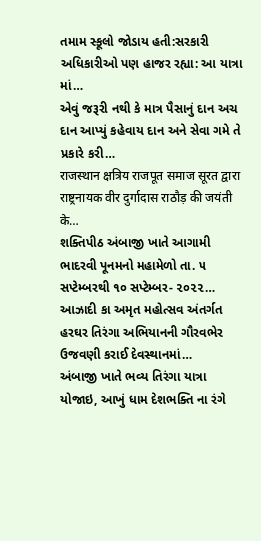તમામ સ્કૂલો જોડાય હતી:સરકારી અધિકારીઓ પણ હાજર રહ્યા: આ યાત્રા માં…
એવું જરૂરી નથી કે માત્ર પૈસાનું દાન અચ દાન આપ્યું કહેવાય દાન અને સેવા ગમે તે પ્રકારે કરી…
राजस्थान क्षत्रिय राजपूत समाज सूरत द्वारा राष्ट्रनायक वीर दुर्गादास राठौड़ की जयंती के…
શક્તિપીઠ અંબાજી ખાતે આગામી ભાદરવી પૂનમનો મહામેળો તા. ૫ સપ્ટેમ્બરથી ૧૦ સપ્ટેમ્બર- ૨૦૨૨…
આઝાદી કા અમૃત મહોત્સવ અંતર્ગત હરઘર તિરંગા અભિયાનની ગૌરવભેર ઉજવણી કરાઈ દેવસ્થાનમાં…
અંબાજી ખાતે ભવ્ય તિરંગા યાત્રા યોજાઇ, આખું ધામ દેશભક્તિ ના રંગે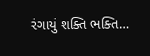રંગાયું શક્તિ ભક્તિ…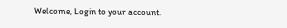Welcome, Login to your account.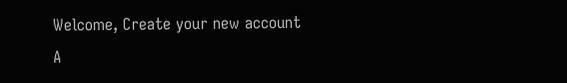Welcome, Create your new account
A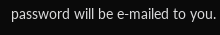password will be e-mailed to you.